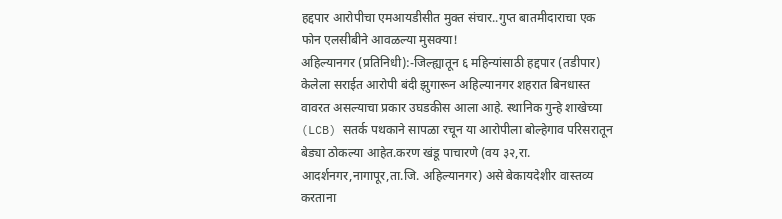हद्दपार आरोपीचा एमआयडीसीत मुक्त संचार..गुप्त बातमीदाराचा एक फोन एलसीबीने आवळल्या मुसक्या!
अहिल्यानगर (प्रतिनिधी):-जिल्ह्यातून ६ महिन्यांसाठी हद्दपार (तडीपार) केलेला सराईत आरोपी बंदी झुगारून अहिल्यानगर शहरात बिनधास्त वावरत असल्याचा प्रकार उघडकीस आला आहे. स्थानिक गुन्हे शाखेच्या (LCB) सतर्क पथकाने सापळा रचून या आरोपीला बोल्हेगाव परिसरातून बेड्या ठोकल्या आहेत.करण खंडू पाचारणे (वय ३२,रा. आदर्शनगर,नागापूर,ता.जि. अहिल्यानगर) असे बेकायदेशीर वास्तव्य करताना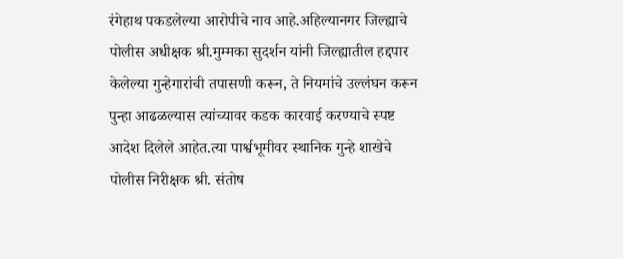रंगेहाथ पकडलेल्या आरोपीचे नाव आहे.अहिल्यानगर जिल्ह्याचे पोलीस अधीक्षक श्री.मुम्मका सुदर्शन यांनी जिल्ह्यातील हद्दपार केलेल्या गुन्हेगारांची तपासणी करून, ते नियमांचे उल्लंघन करून पुन्हा आढळल्यास त्यांच्यावर कडक कारवाई करण्याचे स्पष्ट आदेश दिलेले आहेत.त्या पार्श्वभूमीवर स्थानिक गुन्हे शाखेचे पोलीस निरीक्षक श्री. संतोष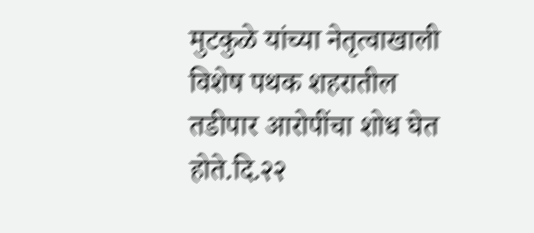मुटकुळे यांच्या नेतृत्वाखाली विशेष पथक शहरातील तडीपार आरोपींचा शोध घेत होते.दि.२२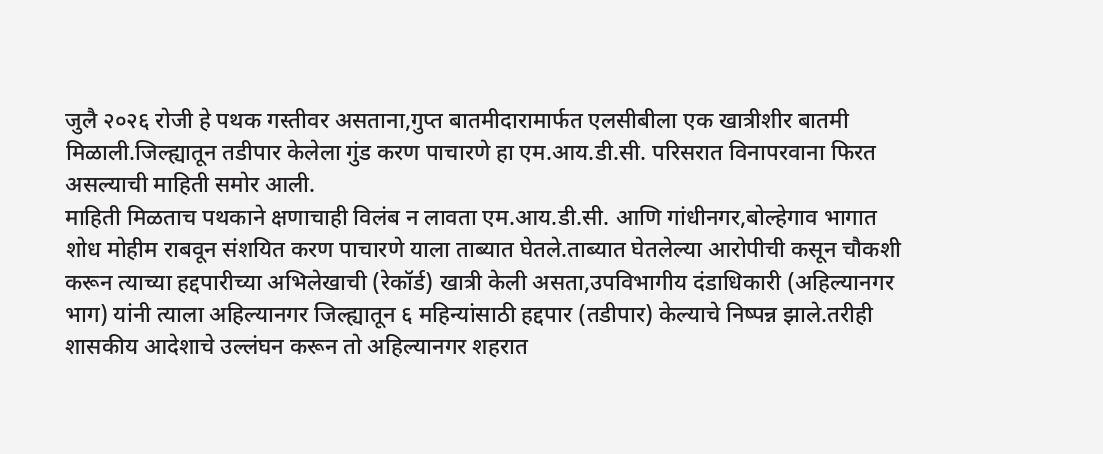जुलै २०२६ रोजी हे पथक गस्तीवर असताना,गुप्त बातमीदारामार्फत एलसीबीला एक खात्रीशीर बातमी मिळाली.जिल्ह्यातून तडीपार केलेला गुंड करण पाचारणे हा एम.आय.डी.सी. परिसरात विनापरवाना फिरत असल्याची माहिती समोर आली.
माहिती मिळताच पथकाने क्षणाचाही विलंब न लावता एम.आय.डी.सी. आणि गांधीनगर,बोल्हेगाव भागात शोध मोहीम राबवून संशयित करण पाचारणे याला ताब्यात घेतले.ताब्यात घेतलेल्या आरोपीची कसून चौकशी करून त्याच्या हद्दपारीच्या अभिलेखाची (रेकॉर्ड) खात्री केली असता,उपविभागीय दंडाधिकारी (अहिल्यानगर भाग) यांनी त्याला अहिल्यानगर जिल्ह्यातून ६ महिन्यांसाठी हद्दपार (तडीपार) केल्याचे निष्पन्न झाले.तरीही शासकीय आदेशाचे उल्लंघन करून तो अहिल्यानगर शहरात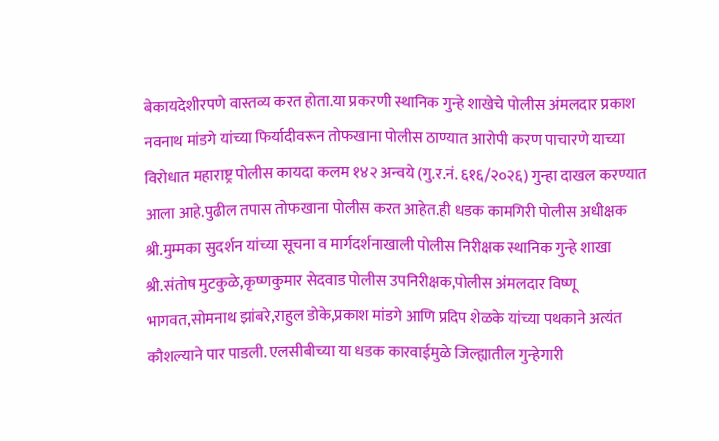बेकायदेशीरपणे वास्तव्य करत होता.या प्रकरणी स्थानिक गुन्हे शाखेचे पोलीस अंमलदार प्रकाश नवनाथ मांडगे यांच्या फिर्यादीवरून तोफखाना पोलीस ठाण्यात आरोपी करण पाचारणे याच्या विरोधात महाराष्ट्र पोलीस कायदा कलम १४२ अन्वये (गु.र.नं. ६१६/२०२६) गुन्हा दाखल करण्यात आला आहे.पुढील तपास तोफखाना पोलीस करत आहेत.ही धडक कामगिरी पोलीस अधीक्षक श्री.मुम्मका सुदर्शन यांच्या सूचना व मार्गदर्शनाखाली पोलीस निरीक्षक स्थानिक गुन्हे शाखा श्री.संतोष मुटकुळे,कृष्णकुमार सेदवाड पोलीस उपनिरीक्षक,पोलीस अंमलदार विष्णू भागवत,सोमनाथ झांबरे,राहुल डोके,प्रकाश मांडगे आणि प्रदिप शेळके यांच्या पथकाने अत्यंत कौशल्याने पार पाडली. एलसीबीच्या या धडक कारवाईमुळे जिल्ह्यातील गुन्हेगारी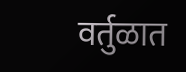वर्तुळात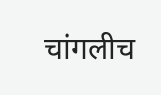चांगलीच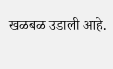खळबळ उडाली आहे.